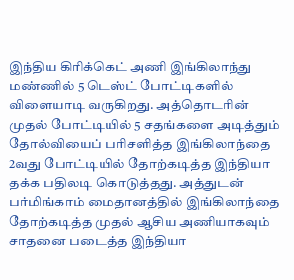இந்திய கிரிக்கெட் அணி இங்கிலாந்து மண்ணில் 5 டெஸ்ட் போட்டிகளில் விளையாடி வருகிறது. அத்தொடரின் முதல் போட்டியில் 5 சதங்களை அடித்தும் தோல்வியைப் பரிசளித்த இங்கிலாந்தை 2வது போட்டியில் தோற்கடித்த இந்தியா தக்க பதிலடி கொடுத்தது. அத்துடன் பர்மிங்காம் மைதானத்தில் இங்கிலாந்தை தோற்கடித்த முதல் ஆசிய அணியாகவும் சாதனை படைத்த இந்தியா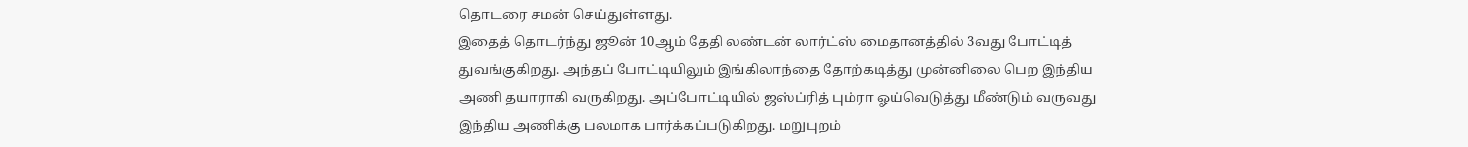தொடரை சமன் செய்துள்ளது.
இதைத் தொடர்ந்து ஜூன் 10ஆம் தேதி லண்டன் லார்ட்ஸ் மைதானத்தில் 3வது போட்டித் துவங்குகிறது. அந்தப் போட்டியிலும் இங்கிலாந்தை தோற்கடித்து முன்னிலை பெற இந்திய அணி தயாராகி வருகிறது. அப்போட்டியில் ஜஸ்ப்ரித் பும்ரா ஓய்வெடுத்து மீண்டும் வருவது இந்திய அணிக்கு பலமாக பார்க்கப்படுகிறது. மறுபுறம்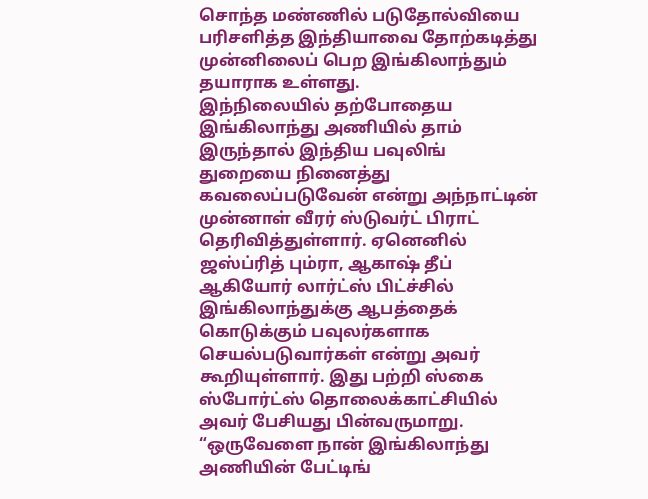சொந்த மண்ணில் படுதோல்வியை பரிசளித்த இந்தியாவை தோற்கடித்து முன்னிலைப் பெற இங்கிலாந்தும் தயாராக உள்ளது.
இந்நிலையில் தற்போதைய இங்கிலாந்து அணியில் தாம் இருந்தால் இந்திய பவுலிங் துறையை நினைத்து கவலைப்படுவேன் என்று அந்நாட்டின் முன்னாள் வீரர் ஸ்டுவர்ட் பிராட் தெரிவித்துள்ளார். ஏனெனில் ஜஸ்ப்ரித் பும்ரா, ஆகாஷ் தீப் ஆகியோர் லார்ட்ஸ் பிட்ச்சில் இங்கிலாந்துக்கு ஆபத்தைக் கொடுக்கும் பவுலர்களாக செயல்படுவார்கள் என்று அவர் கூறியுள்ளார். இது பற்றி ஸ்கை ஸ்போர்ட்ஸ் தொலைக்காட்சியில் அவர் பேசியது பின்வருமாறு.
“ஒருவேளை நான் இங்கிலாந்து அணியின் பேட்டிங்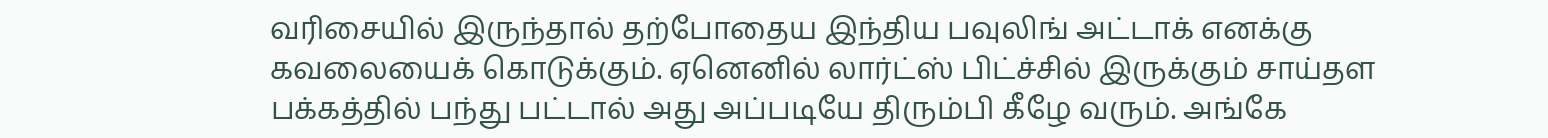வரிசையில் இருந்தால் தற்போதைய இந்திய பவுலிங் அட்டாக் எனக்கு கவலையைக் கொடுக்கும். ஏனெனில் லார்ட்ஸ் பிட்ச்சில் இருக்கும் சாய்தள பக்கத்தில் பந்து பட்டால் அது அப்படியே திரும்பி கீழே வரும். அங்கே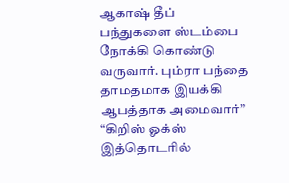ஆகாஷ் தீப் பந்துகளை ஸ்டம்பை நோக்கி கொண்டு வருவார். பும்ரா பந்தை தாமதமாக இயக்கி ஆபத்தாக அமைவார்”
“கிறிஸ் ஓக்ஸ் இத்தொடரில்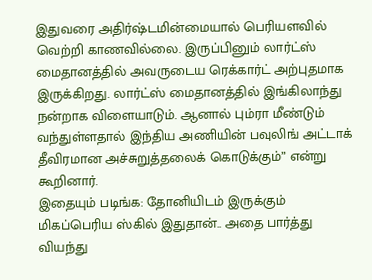இதுவரை அதிர்ஷ்டமின்மையால் பெரியளவில் வெற்றி காணவில்லை. இருப்பினும் லார்ட்ஸ் மைதானத்தில் அவருடைய ரெக்கார்ட் அற்புதமாக இருக்கிறது. லார்ட்ஸ் மைதானத்தில் இங்கிலாந்து நன்றாக விளையாடும். ஆனால் பும்ரா மீண்டும் வந்துள்ளதால் இந்திய அணியின் பவுலிங் அட்டாக் தீவிரமான அச்சுறுத்தலைக் கொடுக்கும்” என்று கூறினார்.
இதையும் படிங்க: தோனியிடம் இருக்கும் மிகப்பெரிய ஸ்கில் இதுதான்.. அதை பார்த்து வியந்து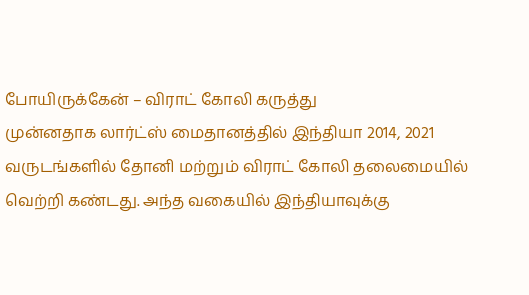போயிருக்கேன் – விராட் கோலி கருத்து
முன்னதாக லார்ட்ஸ் மைதானத்தில் இந்தியா 2014, 2021 வருடங்களில் தோனி மற்றும் விராட் கோலி தலைமையில் வெற்றி கண்டது. அந்த வகையில் இந்தியாவுக்கு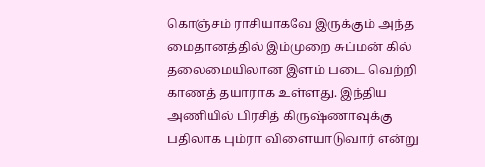கொஞ்சம் ராசியாகவே இருக்கும் அந்த மைதானத்தில் இம்முறை சுப்மன் கில் தலைமையிலான இளம் படை வெற்றி காணத் தயாராக உள்ளது. இந்திய அணியில் பிரசித் கிருஷ்ணாவுக்கு பதிலாக பும்ரா விளையாடுவார் என்று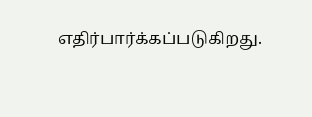எதிர்பார்க்கப்படுகிறது.